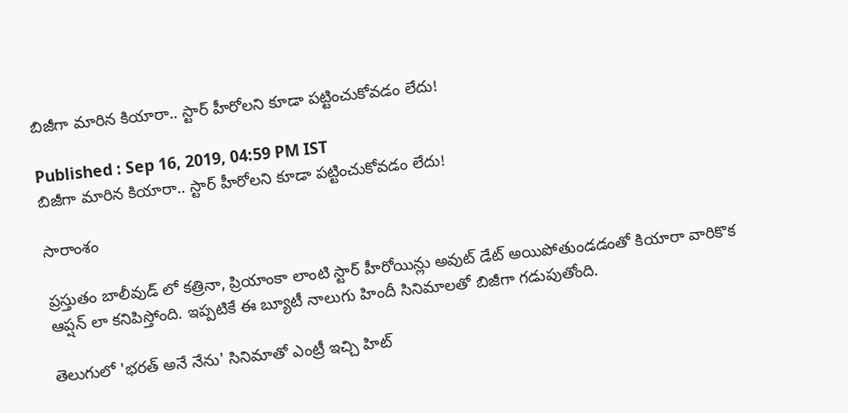బిజీగా మారిన కియారా.. స్టార్ హీరోలని కూడా పట్టించుకోవడం లేదు!

Published : Sep 16, 2019, 04:59 PM IST
బిజీగా మారిన కియారా.. స్టార్ హీరోలని కూడా పట్టించుకోవడం లేదు!

సారాంశం

ప్రస్తుతం బాలీవుడ్ లో కత్రినా, ప్రియాంకా లాంటి స్టార్ హీరోయిన్లు అవుట్ డేట్ అయిపోతుండడంతో కియారా వారికొక ఆప్షన్ లా కనిపిస్తోంది. ఇప్పటికే ఈ బ్యూటీ నాలుగు హిందీ సినిమాలతో బిజీగా గడుపుతోంది.

తెలుగులో 'భరత్ అనే నేను' సినిమాతో ఎంట్రీ ఇచ్చి హిట్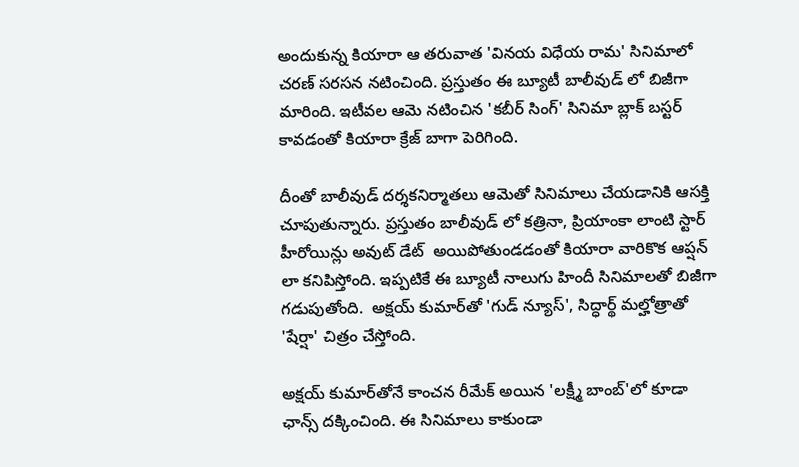అందుకున్న కియారా ఆ తరువాత 'వినయ విధేయ రామ' సినిమాలో చరణ్ సరసన నటించింది. ప్రస్తుతం ఈ బ్యూటీ బాలీవుడ్ లో బిజీగా మారింది. ఇటీవల ఆమె నటించిన 'కబీర్ సింగ్' సినిమా బ్లాక్ బస్టర్ కావడంతో కియారా క్రేజ్ బాగా పెరిగింది.

దీంతో బాలీవుడ్ దర్శకనిర్మాతలు ఆమెతో సినిమాలు చేయడానికి ఆసక్తి చూపుతున్నారు. ప్రస్తుతం బాలీవుడ్ లో కత్రినా, ప్రియాంకా లాంటి స్టార్ హీరోయిన్లు అవుట్ డేట్  అయిపోతుండడంతో కియారా వారికొక ఆప్షన్ లా కనిపిస్తోంది. ఇప్పటికే ఈ బ్యూటీ నాలుగు హిందీ సినిమాలతో బిజీగా గడుపుతోంది.  అక్షయ్‌ కుమార్‌తో 'గుడ్‌ న్యూస్‌', సిద్ధార్థ్‌ మల్హోత్రాతో 'షేర్షా' చిత్రం చేస్తోంది.

అక్షయ్‌ కుమార్‌తోనే కాంచన రీమేక్‌ అయిన 'లక్ష్మీ బాంబ్‌'లో కూడా ఛాన్స్ దక్కించింది. ఈ సినిమాలు కాకుండా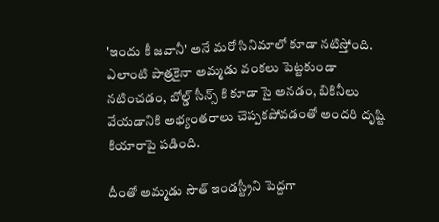'ఇందు కీ జవానీ' అనే మరో సినిమాలో కూడా నటిస్తోంది. ఎలాంటి పాత్రకైనా అమ్మడు వంకలు పెట్టకుండా నటించడం, బోల్డ్ సీన్స్ కి కూడా సై అనడం, బికినీలు వేయడానికి అభ్యంతరాలు చెప్పకపోవడంతో అందరి దృష్టి కియారాపై పడింది.

దీంతో అమ్మడు సౌత్ ఇండస్ట్రీని పెద్దగా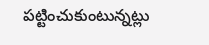పట్టించుకుంటున్నట్లు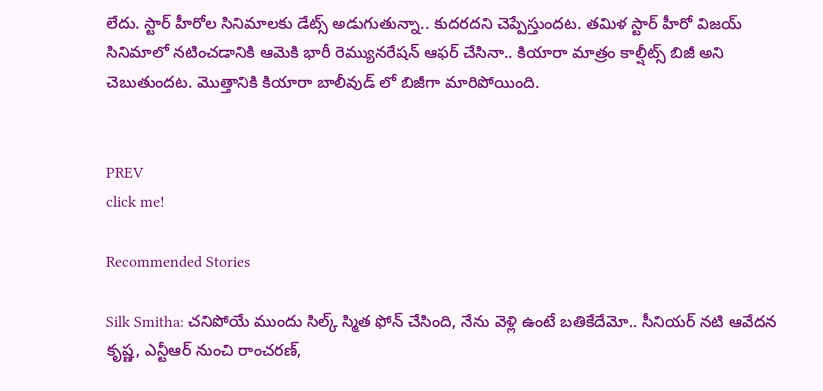లేదు. స్టార్ హీరోల సినిమాలకు డేట్స్ అడుగుతున్నా.. కుదరదని చెప్పేస్తుందట. తమిళ స్టార్ హీరో విజయ్ సినిమాలో నటించడానికి ఆమెకి భారీ రెమ్యునరేషన్ ఆఫర్ చేసినా.. కియారా మాత్రం కాల్షీట్స్ బిజీ అని చెబుతుందట. మొత్తానికి కియారా బాలీవుడ్ లో బిజీగా మారిపోయింది.


PREV
click me!

Recommended Stories

Silk Smitha: చనిపోయే ముందు సిల్క్ స్మిత ఫోన్ చేసింది, నేను వెళ్లి ఉంటే బతికేదేమో.. సీనియర్ నటి ఆవేదన
కృష్ణ, ఎన్టీఆర్ నుంచి రాంచరణ్,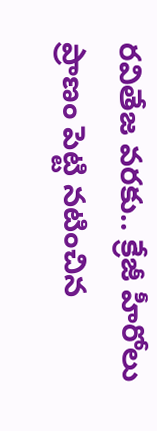రవితేజ వరకు.. క్రేజీ హీరోలు ప్రాణం పెట్టి నటించిన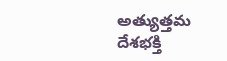అత్యుత్తమ దేశభక్తి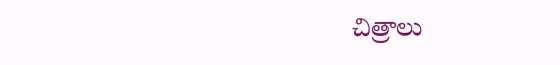చిత్రాలు